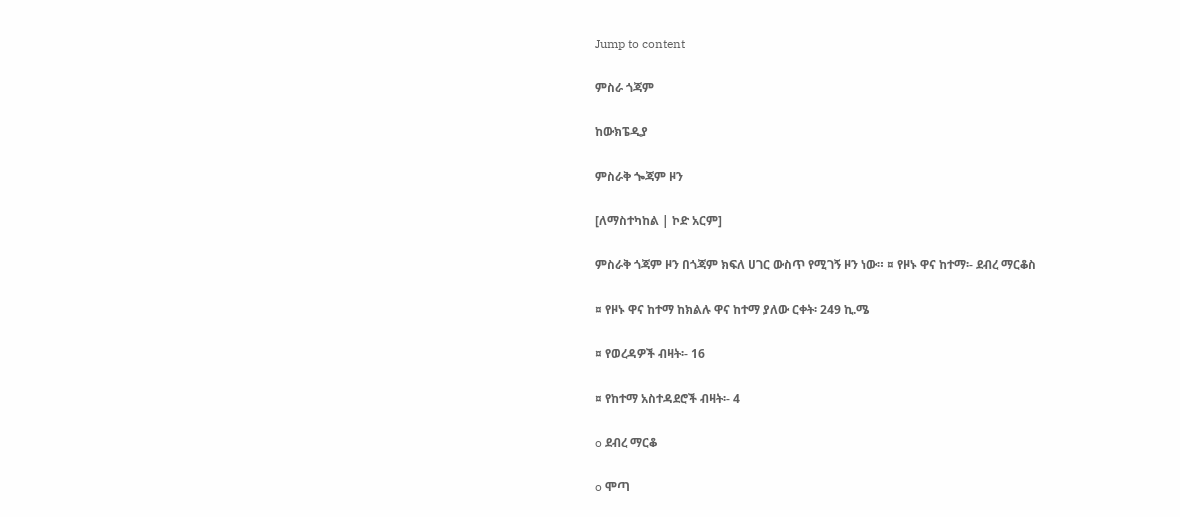Jump to content

ምስራ ጎጃም

ከውክፔዲያ

ምስራቅ ጐጃም ዞን

[ለማስተካከል | ኮድ አርም]

ምስራቅ ጎጃም ዞን በጎጃም ክፍለ ሀገር ውስጥ የሚገኝ ዞን ነው። ¤ የዞኑ ዋና ከተማ፡- ደብረ ማርቆስ

¤ የዞኑ ዋና ከተማ ከክልሉ ዋና ከተማ ያለው ርቀት፡ 249 ኪ.ሜ

¤ የወረዳዎች ብዛት፡- 16

¤ የከተማ አስተዳደሮች ብዛት፡- 4

o ደብረ ማርቆ

o ሞጣ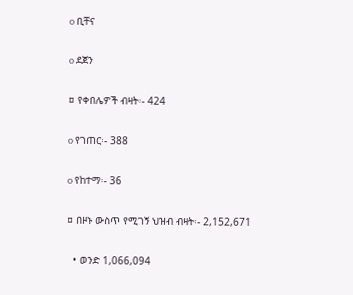o ቢቸና

o ደጀን

¤ የቀበሌዎች ብዛት፡- 424

o የገጠር፡- 388

o የከተማ፡- 36

¤ በዞኑ ውስጥ የሚገኝ ህዝብ ብዛት፡- 2,152,671

  • ወንድ 1,066,094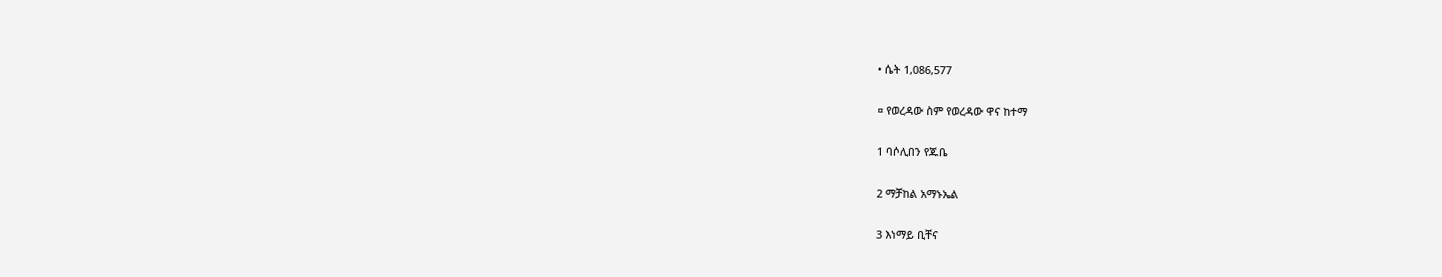• ሴት 1,086,577

¤ የወረዳው ስም የወረዳው ዋና ከተማ

1 ባሶሊበን የጁቤ

2 ማቻከል አማኑኤል

3 እነማይ ቢቸና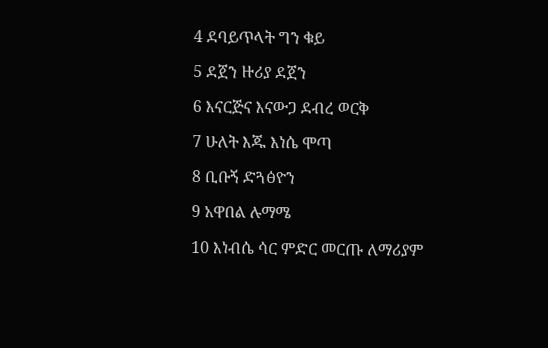4 ደባይጥላት ግን ቁይ

5 ደጀን ዙሪያ ደጀን

6 እናርጅና እናውጋ ደብረ ወርቅ

7 ሁለት እጁ እነሴ ሞጣ

8 ቢቡኝ ድጓፅዮን

9 አዋበል ሉማሜ

10 እነብሴ ሳር ምድር መርጡ ለማሪያም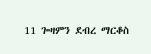11 ጐዛምን ደብረ ማርቆስ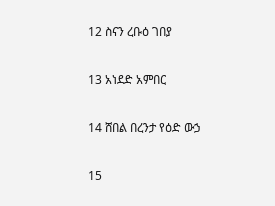12 ስናን ረቡዕ ገበያ

13 አነደድ አምበር

14 ሸበል በረንታ የዕድ ውኃ

15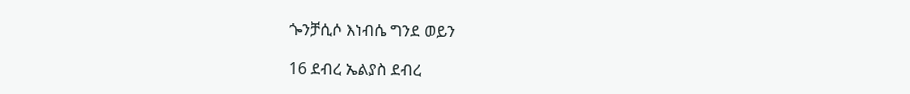ጐንቻሲሶ እነብሴ ግንደ ወይን

16 ደብረ ኤልያስ ደብረ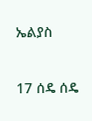ኤልያስ

17 ሰዴ ሰዴ